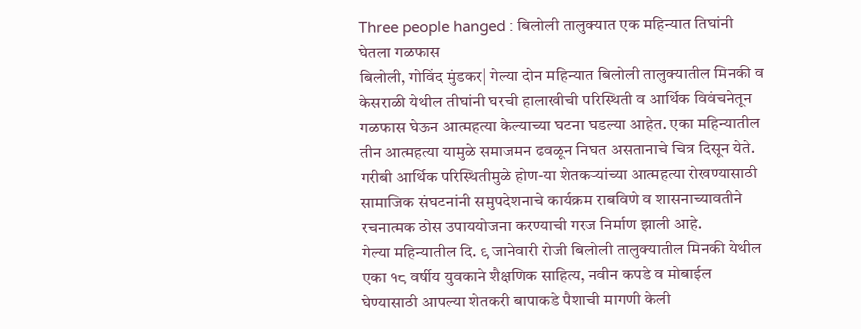Three people hanged : बिलोली तालुक्यात एक महिन्यात तिघांनी घेतला गळफास
बिलोली, गोविंद मुंडकर| गेल्या दोन महिन्यात बिलोली तालुक्यातील मिनकी व केसराळी येथील तीघांनी घरची हालाखीची परिस्थिती व आर्थिक विवंचनेतून गळफास घेऊन आत्महत्या केल्याच्या घटना घडल्या आहेत. एका महिन्यातील तीन आत्महत्या यामुळे समाजमन ढवळून निघत असतानाचे चित्र दिसून येते.
गरीबी आर्थिक परिस्थितीमुळे होण-या शेतकऱ्यांच्या आत्महत्या रोखण्यासाठी सामाजिक संघटनांनी समुपदेशनाचे कार्यक्रम राबविणे व शासनाच्यावतीने रचनात्मक ठोस उपाययोजना करण्याची गरज निर्माण झाली आहे.
गेल्या महिन्यातील दि. ९ जानेवारी रोजी बिलोली तालुक्यातील मिनकी येथील एका १८ वर्षीय युवकाने शैक्षणिक साहित्य, नवीन कपडे व मोबाईल घेण्यासाठी आपल्या शेतकरी बापाकडे पैशाची मागणी केली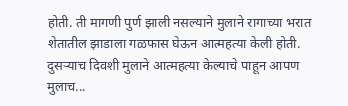होती. ती मागणी पुर्ण झाली नसल्याने मुलाने रागाच्या भरात शेतातील झाडाला गळफास घेऊन आत्महत्या केली होती. दुसऱ्याच दिवशी मुलाने आत्महत्या केल्याचे पाहून आपण मुलाच...